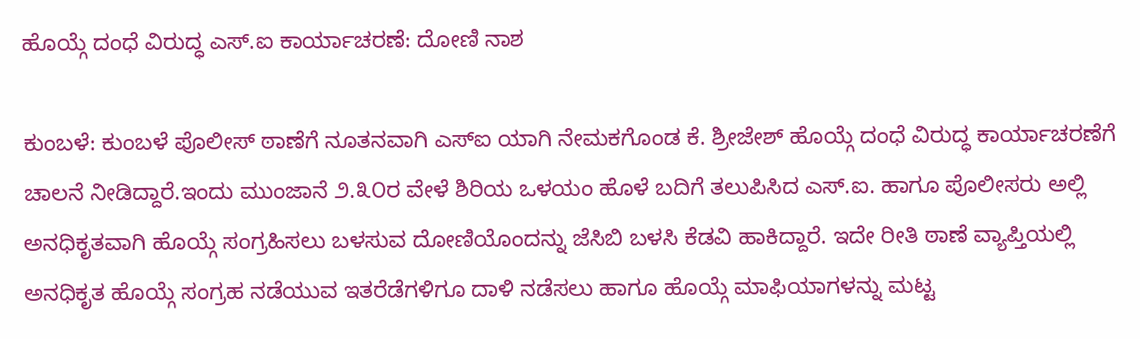ಹೊಯ್ಗೆ ದಂಧೆ ವಿರುದ್ಧ ಎಸ್.ಐ ಕಾರ್ಯಾಚರಣೆ: ದೋಣಿ ನಾಶ

ಕುಂಬಳೆ: ಕುಂಬಳೆ ಪೊಲೀಸ್ ಠಾಣೆಗೆ ನೂತನವಾಗಿ ಎಸ್‌ಐ ಯಾಗಿ ನೇಮಕಗೊಂಡ ಕೆ. ಶ್ರೀಜೇಶ್ ಹೊಯ್ಗೆ ದಂಧೆ ವಿರುದ್ಧ ಕಾರ್ಯಾಚರಣೆಗೆ ಚಾಲನೆ ನೀಡಿದ್ದಾರೆ.ಇಂದು ಮುಂಜಾನೆ ೨.೩೦ರ ವೇಳೆ ಶಿರಿಯ ಒಳಯಂ ಹೊಳೆ ಬದಿಗೆ ತಲುಪಿಸಿದ ಎಸ್.ಐ. ಹಾಗೂ ಪೊಲೀಸರು ಅಲ್ಲಿ ಅನಧಿಕೃತವಾಗಿ ಹೊಯ್ಗೆ ಸಂಗ್ರಹಿಸಲು ಬಳಸುವ ದೋಣಿಯೊಂದನ್ನು ಜೆಸಿಬಿ ಬಳಸಿ ಕೆಡವಿ ಹಾಕಿದ್ದಾರೆ. ಇದೇ ರೀತಿ ಠಾಣೆ ವ್ಯಾಪ್ತಿಯಲ್ಲಿ ಅನಧಿಕೃತ ಹೊಯ್ಗೆ ಸಂಗ್ರಹ ನಡೆಯುವ ಇತರೆಡೆಗಳಿಗೂ ದಾಳಿ ನಡೆಸಲು ಹಾಗೂ ಹೊಯ್ಗೆ ಮಾಫಿಯಾಗಳನ್ನು ಮಟ್ಟ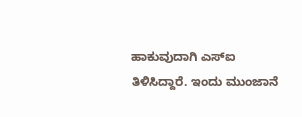ಹಾಕುವುದಾಗಿ ಎಸ್‌ಐ ತಿಳಿಸಿದ್ದಾರೆ. ಇಂದು ಮುಂಜಾನೆ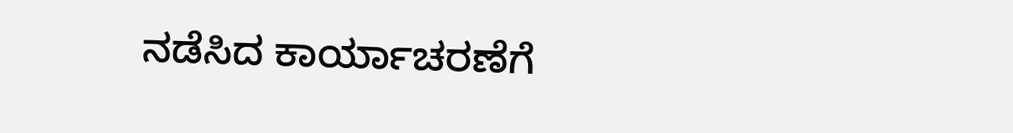ನಡೆಸಿದ ಕಾರ್ಯಾಚರಣೆಗೆ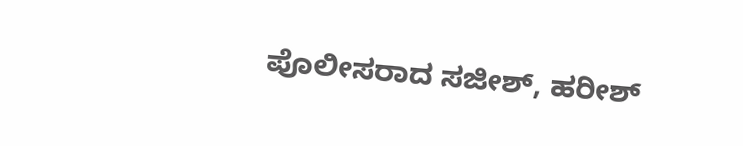ಪೊಲೀಸರಾದ ಸಜೀಶ್, ಹರೀಶ್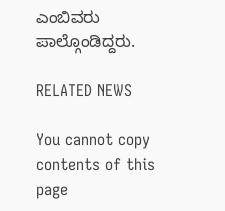ಎಂಬಿವರು ಪಾಲ್ಗೊಂಡಿದ್ದರು.

RELATED NEWS

You cannot copy contents of this page